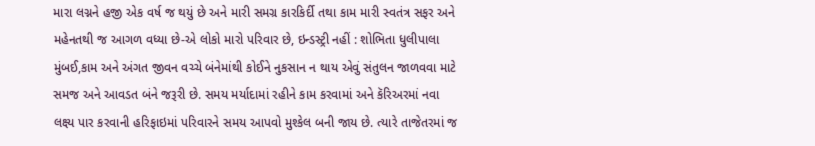મારા લગ્નને હજી એક વર્ષ જ થયું છે અને મારી સમગ્ર કારકિર્દી તથા કામ મારી સ્વતંત્ર સફર અને મહેનતથી જ આગળ વધ્યા છે-એ લોકો મારો પરિવાર છે, ઇન્ડસ્ટ્રી નહીં : શોભિતા ધુલીપાલા મુંબઈ,કામ અને અંગત જીવન વચ્ચે બંનેમાંથી કોઈને નુકસાન ન થાય એવું સંતુલન જાળવવા માટે સમજ અને આવડત બંને જરૂરી છે. સમય મર્યાદામાં રહીને કામ કરવામાં અને કૅરિઅરમાં નવા લક્ષ્ય પાર કરવાની હરિફાઇમાં પરિવારને સમય આપવો મુશ્કેલ બની જાય છે. ત્યારે તાજેતરમાં જ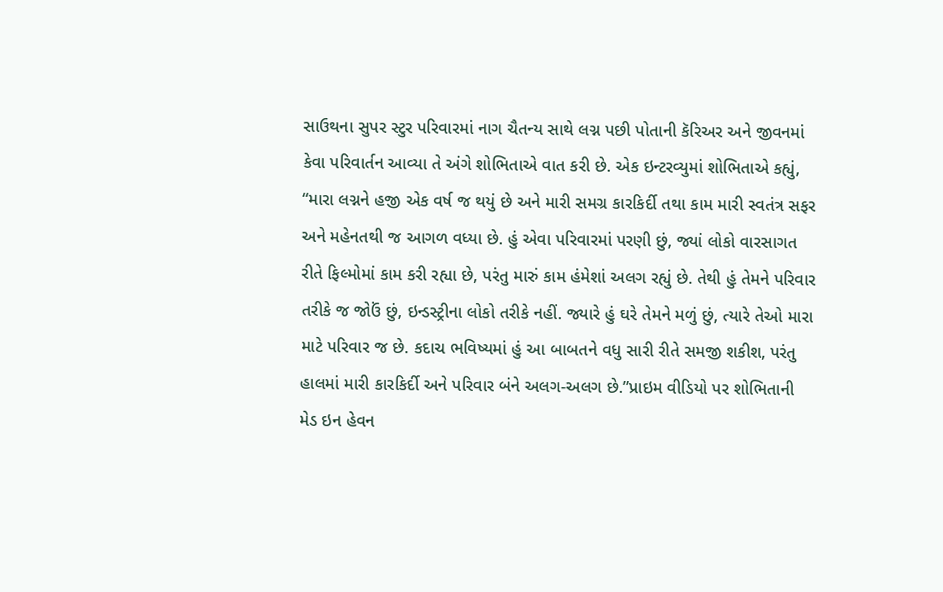સાઉથના સુપર સ્ટુર પરિવારમાં નાગ ચૈતન્ય સાથે લગ્ન પછી પોતાની કૅરિઅર અને જીવનમાં કેવા પરિવાર્તન આવ્યા તે અંગે શોભિતાએ વાત કરી છે. એક ઇન્ટરવ્યુમાં શોભિતાએ કહ્યું, “મારા લગ્નને હજી એક વર્ષ જ થયું છે અને મારી સમગ્ર કારકિર્દી તથા કામ મારી સ્વતંત્ર સફર અને મહેનતથી જ આગળ વધ્યા છે. હું એવા પરિવારમાં પરણી છું, જ્યાં લોકો વારસાગત રીતે ફિલ્મોમાં કામ કરી રહ્યા છે, પરંતુ મારું કામ હંમેશાં અલગ રહ્યું છે. તેથી હું તેમને પરિવાર તરીકે જ જોઉં છું, ઇન્ડસ્ટ્રીના લોકો તરીકે નહીં. જ્યારે હું ઘરે તેમને મળું છું, ત્યારે તેઓ મારા માટે પરિવાર જ છે. કદાચ ભવિષ્યમાં હું આ બાબતને વધુ સારી રીતે સમજી શકીશ, પરંતુ હાલમાં મારી કારકિર્દી અને પરિવાર બંને અલગ-અલગ છે.”પ્રાઇમ વીડિયો પર શોભિતાની મેડ ઇન હેવન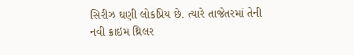સિરીઝ ઘણી લોકપ્રિય છે. ત્યારે તાજેતરમાં તેની નવી ક્રાઇમ થ્રિલર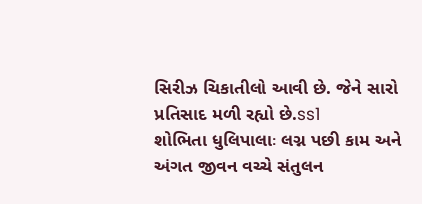સિરીઝ ચિકાતીલો આવી છે. જેને સારો પ્રતિસાદ મળી રહ્યો છે.ss1
શોભિતા ધુલિપાલાઃ લગ્ન પછી કામ અને અંગત જીવન વચ્ચે સંતુલન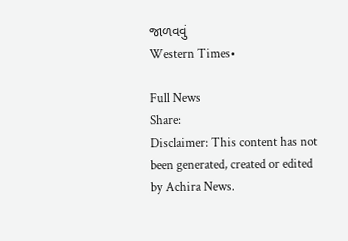જાળવવું
Western Times•

Full News
Share:
Disclaimer: This content has not been generated, created or edited by Achira News.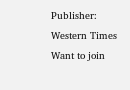Publisher: Western Times
Want to join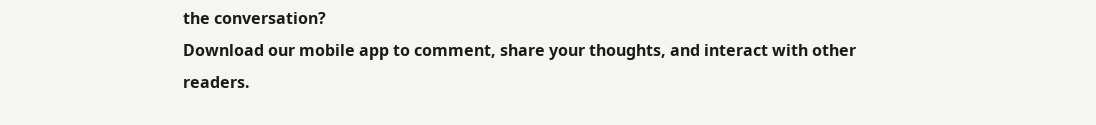the conversation?
Download our mobile app to comment, share your thoughts, and interact with other readers.